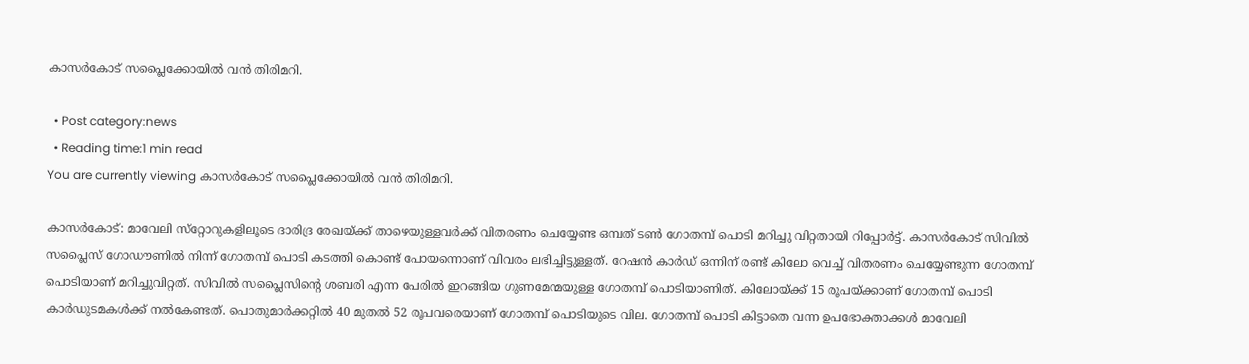കാസര്‍കോട് സപ്ലൈക്കോയില്‍ വന്‍ തിരിമറി.

  • Post category:news
  • Reading time:1 min read
You are currently viewing കാസര്‍കോട് സപ്ലൈക്കോയില്‍ വന്‍ തിരിമറി.

കാസര്‍കോട്: മാവേലി സ്‌റ്റോറുകളിലൂടെ ദാരിദ്ര രേഖയ്ക്ക് താഴെയുള്ളവര്‍ക്ക് വിതരണം ചെയ്യേണ്ട ഒമ്പത് ടണ്‍ ഗോതമ്പ് പൊടി മറിച്ചു വിറ്റതായി റിപ്പോര്‍ട്ട്. കാസര്‍കോട് സിവില്‍ സപ്ലൈസ് ഗോഡൗണില്‍ നിന്ന് ഗോതമ്പ് പൊടി കടത്തി കൊണ്ട് പോയന്നൊണ് വിവരം ലഭിച്ചിട്ടുള്ളത്. റേഷന്‍ കാര്‍ഡ് ഒന്നിന് രണ്ട് കിലോ വെച്ച് വിതരണം ചെയ്യേണ്ടുന്ന ഗോതമ്പ് പൊടിയാണ് മറിച്ചുവിറ്റത്. സിവില്‍ സപ്ലൈസിന്റെ ശബരി എന്ന പേരില്‍ ഇറങ്ങിയ ഗുണമേന്മയുള്ള ഗോതമ്പ് പൊടിയാണിത്. കിലോയ്ക്ക് 15 രൂപയ്ക്കാണ് ഗോതമ്പ് പൊടി കാര്‍ഡുടമകള്‍ക്ക് നല്‍കേണ്ടത്. പൊതുമാര്‍ക്കറ്റില്‍ 40 മുതല്‍ 52 രൂപവരെയാണ് ഗോതമ്പ് പൊടിയുടെ വില. ഗോതമ്പ് പൊടി കിട്ടാതെ വന്ന ഉപഭോക്താക്കള്‍ മാവേലി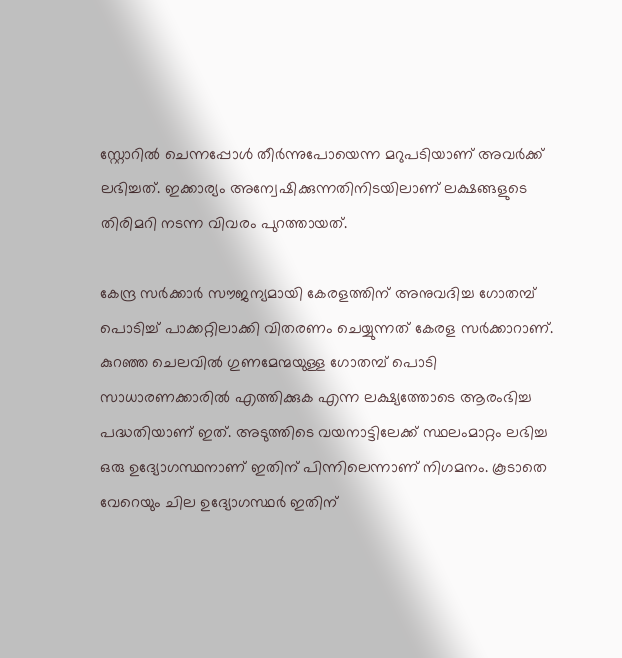സ്റ്റോറില്‍ ചെന്നപ്പോള്‍ തീര്‍ന്നുപോയെന്ന മറുപടിയാണ് അവര്‍ക്ക് ലഭിച്ചത്. ഇക്കാര്യം അന്വേഷിക്കുന്നതിനിടയിലാണ് ലക്ഷങ്ങളുടെ തിരിമറി നടന്ന വിവരം പുറത്തായത്.

കേന്ദ്ര സര്‍ക്കാര്‍ സൗജന്യമായി കേരളത്തിന് അനുവദിച്ച ഗോതമ്പ് പൊടിച്ച് പാക്കറ്റിലാക്കി വിതരണം ചെയ്യുന്നത് കേരള സര്‍ക്കാറാണ്. കുറഞ്ഞ ചെലവില്‍ ഗുണമേന്മയുള്ള ഗോതമ്പ് പൊടി സാധാരണക്കാരില്‍ എത്തിക്കുക എന്ന ലക്ഷ്യത്തോടെ ആരംഭിച്ച പദ്ധതിയാണ് ഇത്. അടുത്തിടെ വയനാട്ടിലേക്ക് സ്ഥലംമാറ്റം ലഭിച്ച ഒരു ഉദ്യോഗസ്ഥനാണ് ഇതിന് പിന്നിലെന്നാണ് നിഗമനം. കൂടാതെ വേറെയും ചില ഉദ്യോഗസ്ഥര്‍ ഇതിന്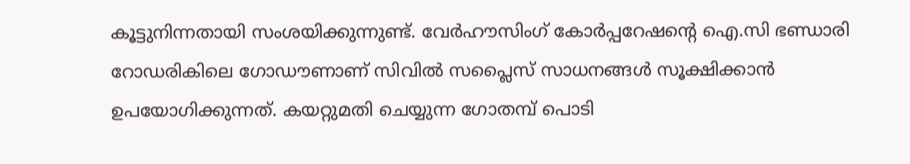കൂട്ടുനിന്നതായി സംശയിക്കുന്നുണ്ട്. വേര്‍ഹൗസിംഗ് കോര്‍പ്പറേഷന്റെ ഐ.സി ഭണ്ഡാരി റോഡരികിലെ ഗോഡൗണാണ് സിവില്‍ സപ്ലൈസ് സാധനങ്ങള്‍ സൂക്ഷിക്കാന്‍ ഉപയോഗിക്കുന്നത്. കയറ്റുമതി ചെയ്യുന്ന ഗോതമ്പ് പൊടി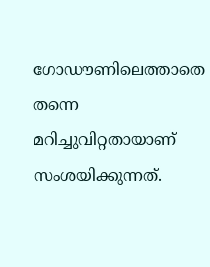ഗോഡൗണിലെത്താതെ തന്നെ മറിച്ചുവിറ്റതായാണ് സംശയിക്കുന്നത്.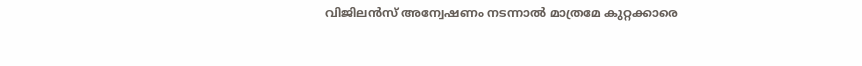വിജിലന്‍സ് അന്വേഷണം നടന്നാല്‍ മാത്രമേ കുറ്റക്കാരെ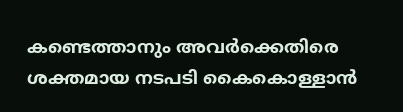കണ്ടെത്താനും അവര്‍ക്കെതിരെ ശക്തമായ നടപടി കൈകൊള്ളാന്‍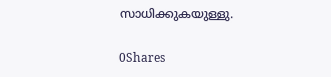സാധിക്കുകയുള്ളു.

0Shares